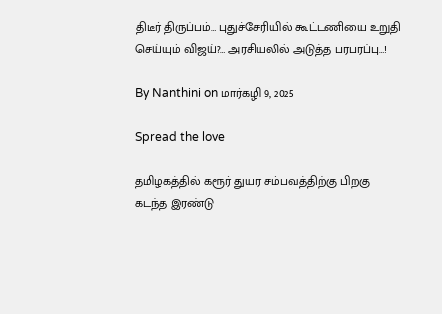திடீர் திருப்பம்… புதுச்சேரியில் கூட்டணியை உறுதி செய்யும் விஜய்?… அரசியலில் அடுத்த பரபரப்பு…!

By Nanthini on மார்கழி 9, 2025

Spread the love

தமிழகத்தில் கரூர் துயர சம்பவத்திற்கு பிறகு கடந்த இரண்டு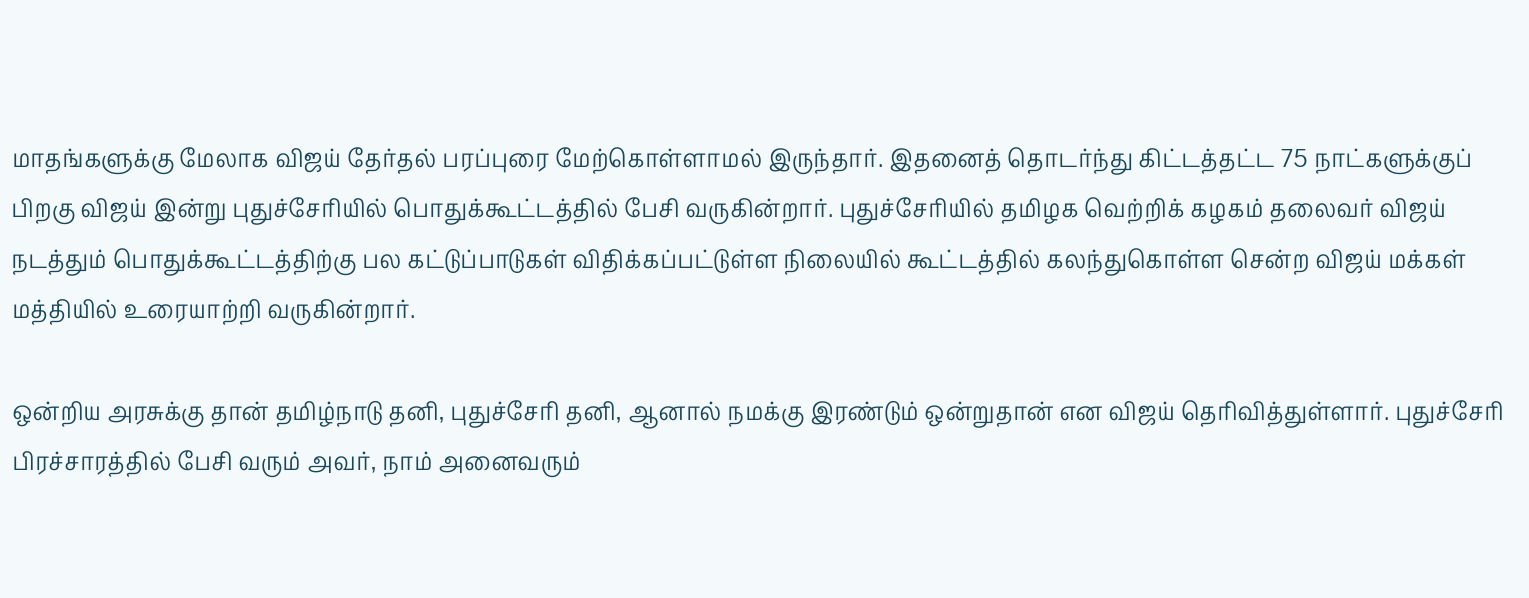மாதங்களுக்கு மேலாக விஜய் தேர்தல் பரப்புரை மேற்கொள்ளாமல் இருந்தார். இதனைத் தொடர்ந்து கிட்டத்தட்ட 75 நாட்களுக்குப் பிறகு விஜய் இன்று புதுச்சேரியில் பொதுக்கூட்டத்தில் பேசி வருகின்றார். புதுச்சேரியில் தமிழக வெற்றிக் கழகம் தலைவர் விஜய் நடத்தும் பொதுக்கூட்டத்திற்கு பல கட்டுப்பாடுகள் விதிக்கப்பட்டுள்ள நிலையில் கூட்டத்தில் கலந்துகொள்ள சென்ற விஜய் மக்கள் மத்தியில் உரையாற்றி வருகின்றார்.

ஒன்றிய அரசுக்கு தான் தமிழ்நாடு தனி, புதுச்சேரி தனி, ஆனால் நமக்கு இரண்டும் ஒன்றுதான் என விஜய் தெரிவித்துள்ளார். புதுச்சேரி பிரச்சாரத்தில் பேசி வரும் அவர், நாம் அனைவரும்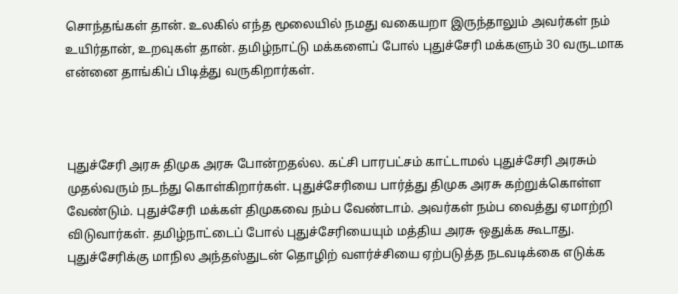சொந்தங்கள் தான். உலகில் எந்த மூலையில் நமது வகையறா இருந்தாலும் அவர்கள் நம் உயிர்தான், உறவுகள் தான். தமிழ்நாட்டு மக்களைப் போல் புதுச்சேரி மக்களும் 30 வருடமாக என்னை தாங்கிப் பிடித்து வருகிறார்கள்.



புதுச்சேரி அரசு திமுக அரசு போன்றதல்ல. கட்சி பாரபட்சம் காட்டாமல் புதுச்சேரி அரசும் முதல்வரும் நடந்து கொள்கிறார்கள். புதுச்சேரியை பார்த்து திமுக அரசு கற்றுக்கொள்ள வேண்டும். புதுச்சேரி மக்கள் திமுகவை நம்ப வேண்டாம். அவர்கள் நம்ப வைத்து ஏமாற்றி விடுவார்கள். தமிழ்நாட்டைப் போல் புதுச்சேரியையும் மத்திய அரசு ஒதுக்க கூடாது. புதுச்சேரிக்கு மாநில அந்தஸ்துடன் தொழிற் வளர்ச்சியை ஏற்படுத்த நடவடிக்கை எடுக்க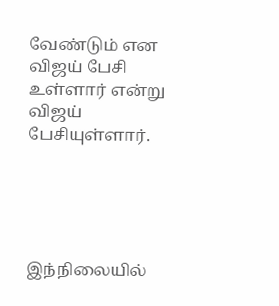வேண்டும் என விஜய் பேசி உள்ளார் என்று விஜய் பேசியுள்ளார்.





இந்நிலையில்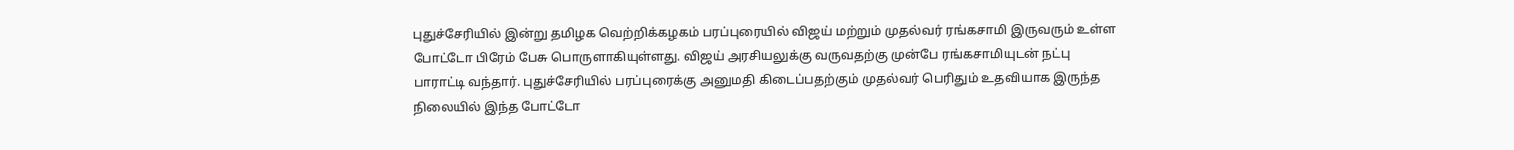புதுச்சேரியில் இன்று தமிழக வெற்றிக்கழகம் பரப்புரையில் விஜய் மற்றும் முதல்வர் ரங்கசாமி இருவரும் உள்ள போட்டோ பிரேம் பேசு பொருளாகியுள்ளது. விஜய் அரசியலுக்கு வருவதற்கு முன்பே ரங்கசாமியுடன் நட்பு பாராட்டி வந்தார். புதுச்சேரியில் பரப்புரைக்கு அனுமதி கிடைப்பதற்கும் முதல்வர் பெரிதும் உதவியாக இருந்த நிலையில் இந்த போட்டோ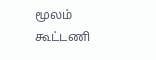மூலம் கூட்டணி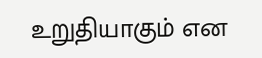உறுதியாகும் என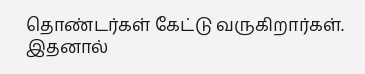தொண்டர்கள் கேட்டு வருகிறார்கள். இதனால்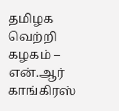தமிழக வெற்றி கழகம் – என்.ஆர் காங்கிரஸ்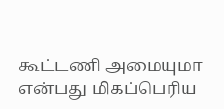கூட்டணி அமையுமா என்பது மிகப்பெரிய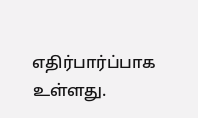எதிர்பார்ப்பாக உள்ளது.